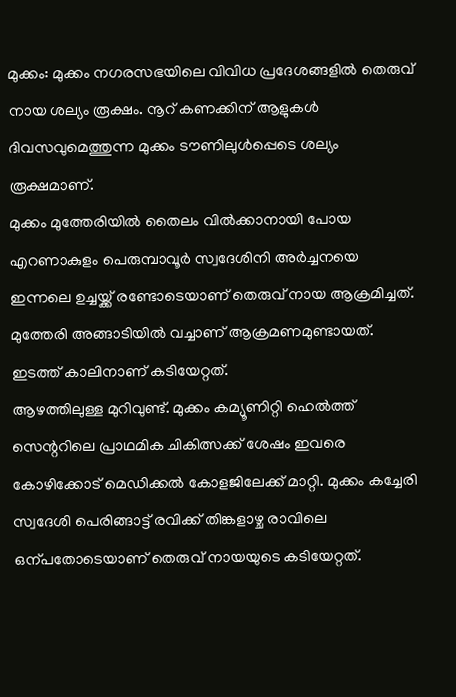മുക്കം: മുക്കം നഗരസഭയിലെ വിവിധ പ്രദേശങ്ങളിൽ തെരുവ് നായ ശല്യം രൂക്ഷം. നൂറ് കണക്കിന് ആളുകൾ ദിവസവുമെത്തുന്ന മുക്കം ടൗണിലുൾപ്പെടെ ശല്യം രൂക്ഷമാണ്.
മുക്കം മുത്തേരിയിൽ തൈലം വിൽക്കാനായി പോയ എറണാകുളം പെരുമ്പാവൂർ സ്വദേശിനി അർച്ചനയെ ഇന്നലെ ഉച്ചയ്ക്ക് രണ്ടോടെയാണ് തെരുവ് നായ ആക്രമിച്ചത്. മുത്തേരി അങ്ങാടിയിൽ വച്ചാണ് ആക്രമണമുണ്ടായത്. ഇടത്ത് കാലിനാണ് കടിയേറ്റത്.
ആഴത്തിലുള്ള മുറിവുണ്ട്. മുക്കം കമ്യൂണിറ്റി ഹെൽത്ത് സെന്ററിലെ പ്രാഥമിക ചികിത്സക്ക് ശേഷം ഇവരെ കോഴിക്കോട് മെഡിക്കൽ കോളജിലേക്ക് മാറ്റി. മുക്കം കച്ചേരി സ്വദേശി പെരിങ്ങാട്ട് രവിക്ക് തിങ്കളാഴ്ച രാവിലെ ഒന്പതോടെയാണ് തെരുവ് നായയുടെ കടിയേറ്റത്.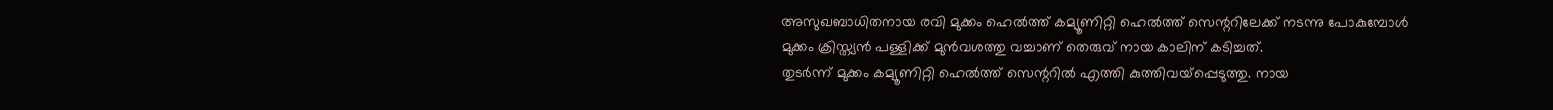അസുഖബാധിതനായ രവി മുക്കം ഹെൽത്ത് കമ്യൂണിറ്റി ഹെൽത്ത് സെന്ററിലേക്ക് നടന്നു പോകുമ്പോൾ മുക്കം ക്രിസ്ത്യൻ പള്ളിക്ക് മുൻവശത്തു വച്ചാണ് തെരുവ് നായ കാലിന് കടിച്ചത്.
തുടർന്ന് മുക്കം കമ്യൂണിറ്റി ഹെൽത്ത് സെന്ററിൽ എത്തി കുത്തിവയ്പ്പെടുത്തു. നായ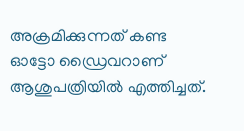അക്രമിക്കുന്നത് കണ്ട ഓട്ടോ ഡ്രൈവറാണ് ആശുപത്രിയിൽ എത്തിച്ചത്.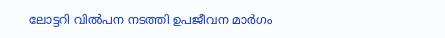ലോട്ടറി വിൽപന നടത്തി ഉപജീവന മാർഗം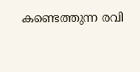കണ്ടെത്തുന്ന രവി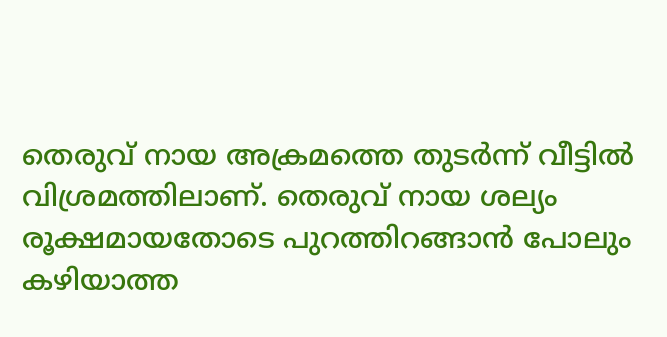തെരുവ് നായ അക്രമത്തെ തുടർന്ന് വീട്ടിൽ വിശ്രമത്തിലാണ്. തെരുവ് നായ ശല്യം രൂക്ഷമായതോടെ പുറത്തിറങ്ങാൻ പോലും കഴിയാത്ത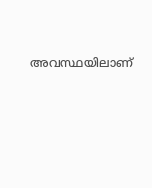അവസ്ഥയിലാണ്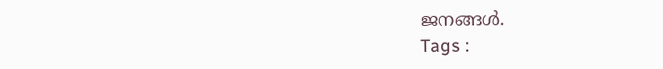ജനങ്ങൾ.
Tags :